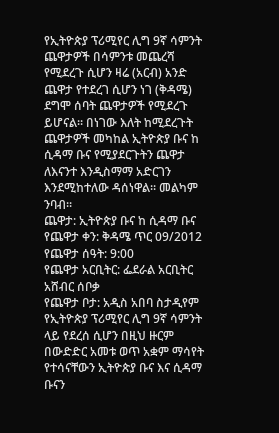የኢትዮጵያ ፕሪሚየር ሊግ 9ኛ ሳምንት ጨዋታዎች በሳምንቱ መጨረሻ የሚደረጉ ሲሆን ዛሬ (አርብ) አንድ ጨዋታ የተደረገ ሲሆን ነገ (ቅዳሜ) ደግሞ ሰባት ጨዋታዎች የሚደረጉ ይሆናል። በነገው እለት ከሚደረጉት ጨዋታዎች መካከል ኢትዮጵያ ቡና ከ ሲዳማ ቡና የሚያደርጉትን ጨዋታ ለእናንተ እንዲስማማ አድርገን እንደሚከተለው ዳሰነዋል። መልካም ንባብ።
ጨዋታ: ኢትዮጵያ ቡና ከ ሲዳማ ቡና
የጨዋታ ቀን: ቅዳሜ ጥር 09/2012
የጨዋታ ሰዓት: 9:00
የጨዋታ አርቢትር: ፌደራል አርቢትር አሸብር ሰቦቃ
የጨዋታ ቦታ: አዲስ አበባ ስታዲየም
የኢትዮጵያ ፕሪሚየር ሊግ 9ኛ ሳምንት ላይ የደረሰ ሲሆን በዚህ ዙርም በውድድር አመቱ ወጥ አቋም ማሳየት የተሳናቸውን ኢትዮጵያ ቡና እና ሲዳማ ቡናን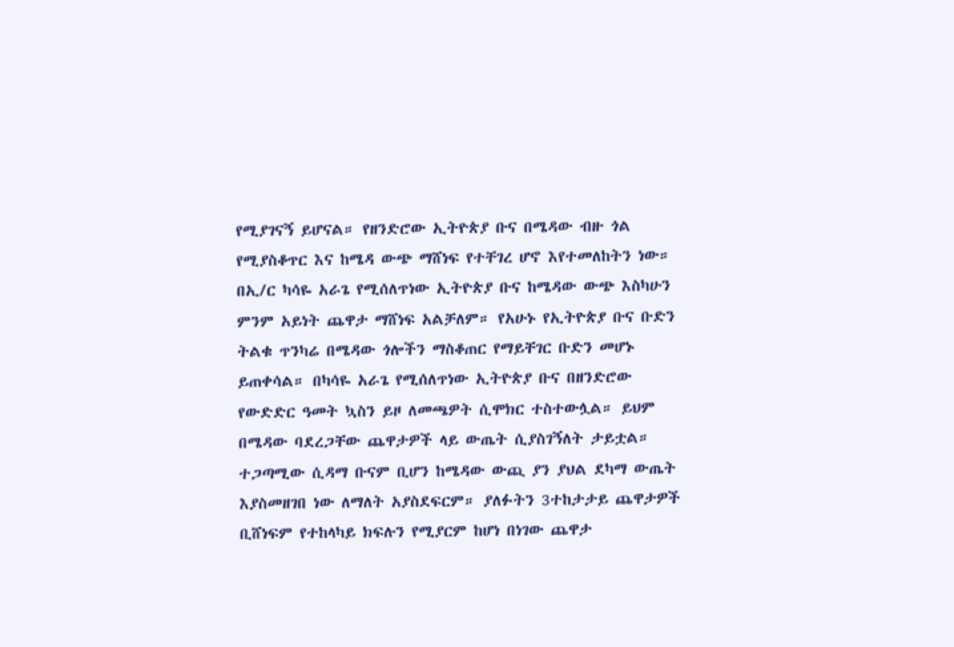የሚያገናኝ ይሆናል። የዘንድሮው ኢትዮጵያ ቡና በሜዳው ብዙ ጎል የሚያስቆጥር እና ከሜዳ ውጭ ማሸነፍ የተቸገረ ሆኖ እየተመለከትን ነው። በኢ/ር ካሳዬ አራጌ የሚሰለጥነው ኢትዮጵያ ቡና ከሜዳው ውጭ እስካሁን ምንም አይነት ጨዋታ ማሸነፍ አልቻለም። የአሁኑ የኢትዮጵያ ቡና ቡድን ትልቁ ጥንካሬ በሜዳው ጎሎችን ማስቆጠር የማይቸገር ቡድን መሆኑ ይጠቀሳል። በካሳዬ አራጌ የሚሰለጥነው ኢትዮጵያ ቡና በዘንድሮው የውድድር ዓመት ኳስን ይዞ ለመጫዎት ሲሞክር ተስተውሏል። ይህም በሜዳው ባደረጋቸው ጨዋታዎች ላይ ውጤት ሲያስገኝለት ታይቷል። ተጋጣሚው ሲዳማ ቡናም ቢሆን ከሜዳው ውጪ ያን ያህል ደካማ ውጤት እያስመዘገበ ነው ለማለት አያስደፍርም። ያለፉትን 3ተከታታይ ጨዋታዎች ቢሸነፍም የተከላካይ ክፍሉን የሚያርም ከሆነ በነገው ጨዋታ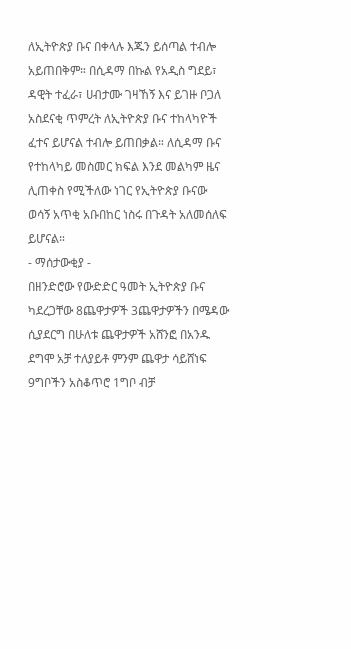ለኢትዮጵያ ቡና በቀላሉ እጁን ይሰጣል ተብሎ አይጠበቅም። በሲዳማ በኩል የአዲስ ግደይ፣ ዳዊት ተፈራ፣ ሀብታሙ ገዛኸኝ እና ይገዙ ቦጋለ አስደናቂ ጥምረት ለኢትዮጵያ ቡና ተከላካዮች ፈተና ይሆናል ተብሎ ይጠበቃል። ለሲዳማ ቡና የተከላካይ መስመር ክፍል እንደ መልካም ዜና ሊጠቀስ የሚችለው ነገር የኢትዮጵያ ቡናው ወሳኝ አጥቂ አቡበከር ነስሩ በጉዳት አለመሰለፍ ይሆናል።
- ማሰታውቂያ -
በዘንድሮው የውድድር ዓመት ኢትዮጵያ ቡና ካደረጋቸው 8ጨዋታዎች 3ጨዋታዎችን በሜዳው ሲያደርግ በሁለቱ ጨዋታዎች አሸንፎ በአንዱ ደግሞ አቻ ተለያይቶ ምንም ጨዋታ ሳይሸነፍ 9ግቦችን አስቆጥሮ 1ግቦ ብቻ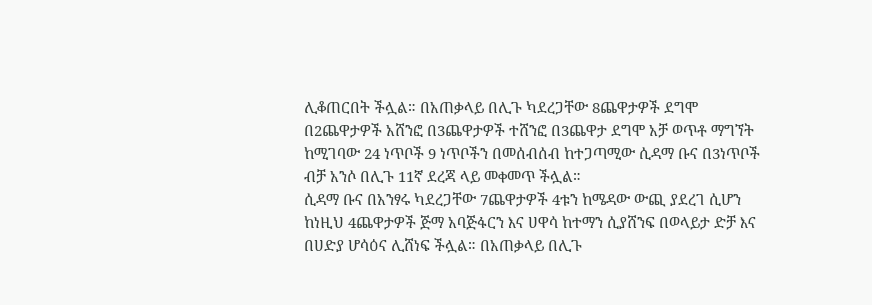ሊቆጠርበት ችሏል። በአጠቃላይ በሊጉ ካደረጋቸው 8ጨዋታዎች ደግሞ በ2ጨዋታዎች አሸንፎ በ3ጨዋታዎች ተሸንፎ በ3ጨዋታ ደግሞ አቻ ወጥቶ ማግኘት ከሚገባው 24 ነጥቦች 9 ነጥቦችን በመሰብሰብ ከተጋጣሚው ሲዳማ ቡና በ3ነጥቦች ብቻ አንሶ በሊጉ 11ኛ ደረጃ ላይ መቀመጥ ችሏል።
ሲዳማ ቡና በአንፃሩ ካደረጋቸው 7ጨዋታዎች 4ቱን ከሜዳው ውጪ ያደረገ ሲሆን ከነዚህ 4ጨዋታዎች ጅማ አባጅፋርን እና ሀዋሳ ከተማን ሲያሸንፍ በወላይታ ድቻ እና በሀድያ ሆሳዕና ሊሸነፍ ችሏል። በአጠቃላይ በሊጉ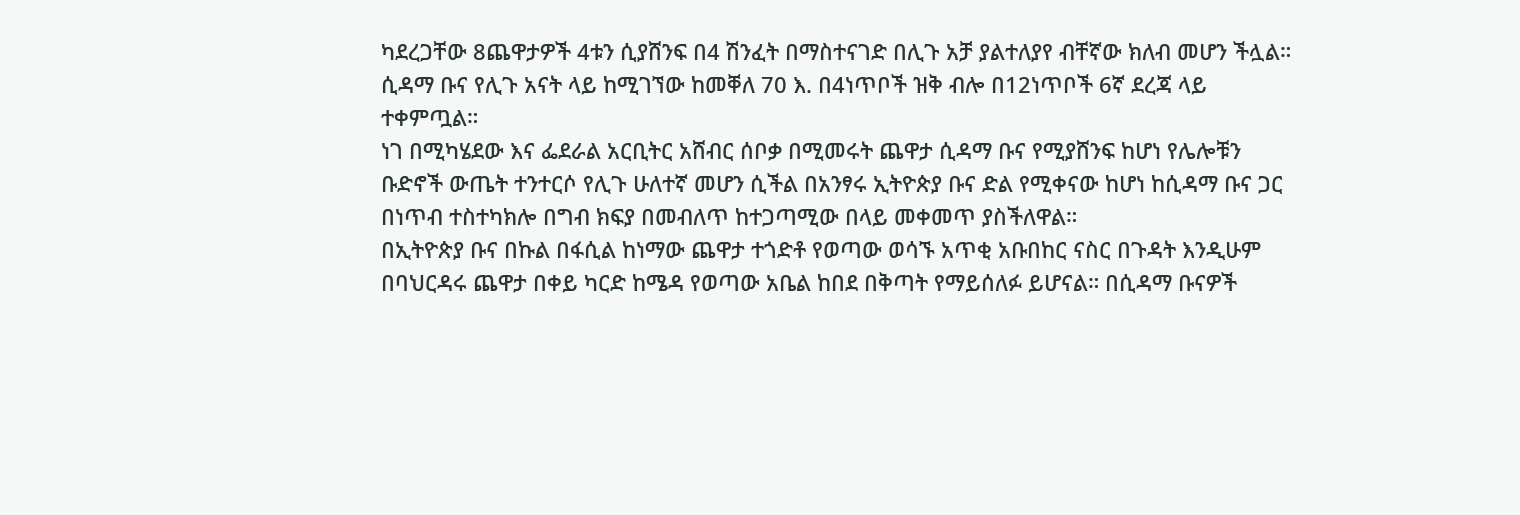ካደረጋቸው 8ጨዋታዎች 4ቱን ሲያሸንፍ በ4 ሽንፈት በማስተናገድ በሊጉ አቻ ያልተለያየ ብቸኛው ክለብ መሆን ችሏል። ሲዳማ ቡና የሊጉ አናት ላይ ከሚገኘው ከመቐለ 70 እ. በ4ነጥቦች ዝቅ ብሎ በ12ነጥቦች 6ኛ ደረጃ ላይ ተቀምጧል።
ነገ በሚካሄደው እና ፌደራል አርቢትር አሸብር ሰቦቃ በሚመሩት ጨዋታ ሲዳማ ቡና የሚያሸንፍ ከሆነ የሌሎቹን ቡድኖች ውጤት ተንተርሶ የሊጉ ሁለተኛ መሆን ሲችል በአንፃሩ ኢትዮጵያ ቡና ድል የሚቀናው ከሆነ ከሲዳማ ቡና ጋር በነጥብ ተስተካክሎ በግብ ክፍያ በመብለጥ ከተጋጣሚው በላይ መቀመጥ ያስችለዋል።
በኢትዮጵያ ቡና በኩል በፋሲል ከነማው ጨዋታ ተጎድቶ የወጣው ወሳኙ አጥቂ አቡበከር ናስር በጉዳት እንዲሁም በባህርዳሩ ጨዋታ በቀይ ካርድ ከሜዳ የወጣው አቤል ከበደ በቅጣት የማይሰለፉ ይሆናል። በሲዳማ ቡናዎች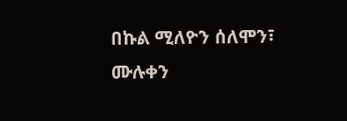በኩል ሚለዮን ሰለሞን፣ ሙሉቀን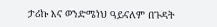ታሪኩ እና ወንድሜነህ ዓይናለም በጉዳት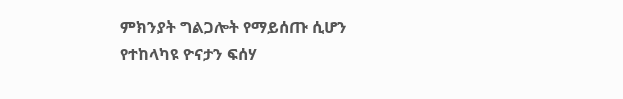ምክንያት ግልጋሎት የማይሰጡ ሲሆን የተከላካዩ ዮናታን ፍሰሃ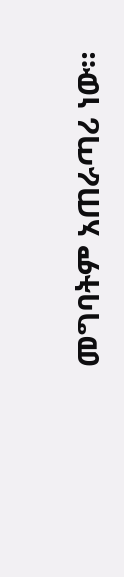መግባትም አጠራጣሪ ነው።